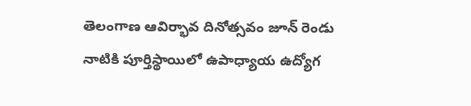తెలంగాణ ఆవిర్భావ దినోత్సవం జూన్ రెండు నాటికి పూర్తిస్థాయిలో ఉపాధ్యాయ ఉద్యోగ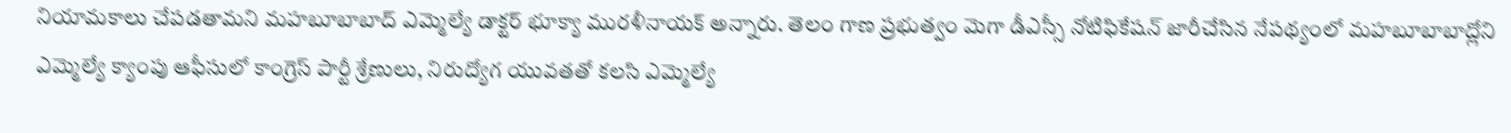నియామకాలు చేపడతామని మహబూబాబాద్ ఎమ్మెల్యే డాక్టర్ భూక్యా మురళీనాయక్ అన్నారు. తెలం గాణ ప్రభుత్వం మెగా డీఎస్సీ నోటిఫికేషన్ జారీచేసిన నేపథ్యంలో మహబూబాబాద్లోని ఎమ్మెల్యే క్యాంపు ఆఫీసులో కాంగ్రెస్ పార్టీ శ్రేణులు, నిరుద్యోగ యువతతో కలసి ఎమ్మెల్యే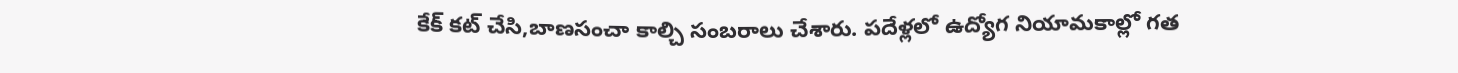కేక్ కట్ చేసి,బాణసంచా కాల్చి సంబరాలు చేశారు. పదేళ్లలో ఉద్యోగ నియామకాల్లో గత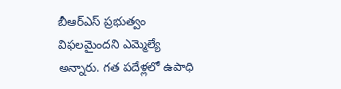బీఆర్ఎస్ ప్రభుత్వం విఫలమైందని ఎమ్మెల్యే అన్నారు. గత పదేళ్లలో ఉపాధి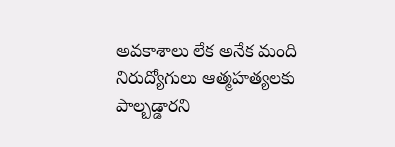అవకాశాలు లేక అనేక మంది నిరుద్యోగులు ఆత్మహత్యలకు పాల్బడ్డారని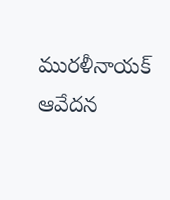మురళీనాయక్ ఆవేదన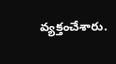వ్యక్తంచేశారు.